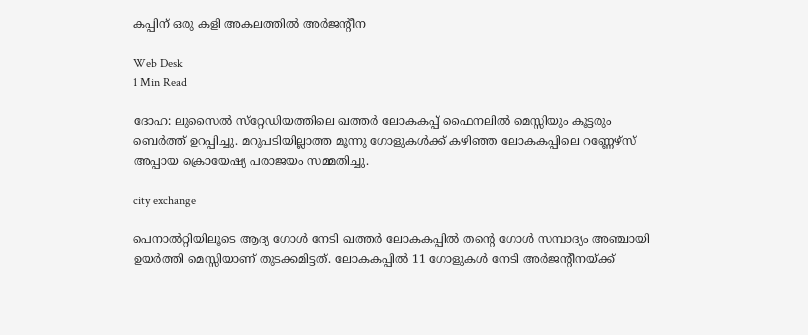കപ്പിന് ഒരു കളി അകലത്തില്‍ അര്‍ജന്റീന

Web Desk
1 Min Read

ദോഹ: ലുസൈല്‍ സ്‌റ്റേഡിയത്തിലെ ഖത്തര്‍ ലോകകപ്പ് ഫൈനലില്‍ മെസ്സിയും കൂട്ടരും ബെര്‍ത്ത് ഉറപ്പിച്ചു. മറുപടിയില്ലാത്ത മൂന്നു ഗോളുകള്‍ക്ക് കഴിഞ്ഞ ലോകകപ്പിലെ റണ്ണേഴ്‌സ് അപ്പായ ക്രൊയേഷ്യ പരാജയം സമ്മതിച്ചു.

city exchange

പെനാല്‍റ്റിയിലൂടെ ആദ്യ ഗോള്‍ നേടി ഖത്തര്‍ ലോകകപ്പില്‍ തന്റെ ഗോള്‍ സമ്പാദ്യം അഞ്ചായി ഉയര്‍ത്തി മെസ്സിയാണ് തുടക്കമിട്ടത്. ലോകകപ്പില്‍ 11 ഗോളുകള്‍ നേടി അര്‍ജന്റീനയ്ക്ക്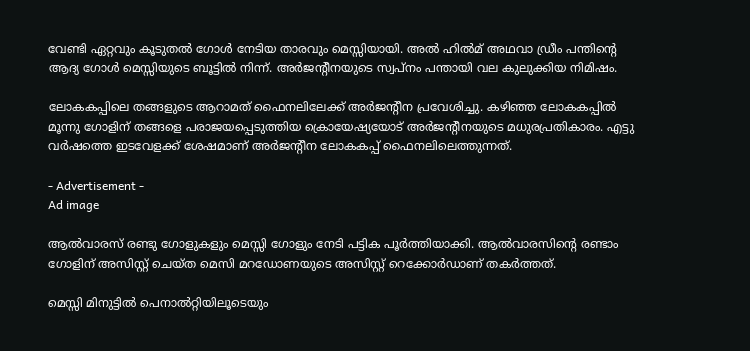വേണ്ടി ഏറ്റവും കൂടുതല്‍ ഗോള്‍ നേടിയ താരവും മെസ്സിയായി. അല്‍ ഹില്‍മ് അഥവാ ഡ്രീം പന്തിന്റെ ആദ്യ ഗോള്‍ മെസ്സിയുടെ ബൂട്ടില്‍ നിന്ന്. അര്‍ജന്റീനയുടെ സ്വപ്‌നം പന്തായി വല കുലുക്കിയ നിമിഷം.

ലോകകപ്പിലെ തങ്ങളുടെ ആറാമത് ഫൈനലിലേക്ക് അര്‍ജന്റീന പ്രവേശിച്ചു. കഴിഞ്ഞ ലോകകപ്പില്‍ മൂന്നു ഗോളിന് തങ്ങളെ പരാജയപ്പെടുത്തിയ ക്രൊയേഷ്യയോട് അര്‍ജന്റീനയുടെ മധുരപ്രതികാരം. എട്ടു വര്‍ഷത്തെ ഇടവേളക്ക് ശേഷമാണ് അര്‍ജന്റീന ലോകകപ്പ് ഫൈനലിലെത്തുന്നത്.

- Advertisement -
Ad image

ആല്‍വാരസ് രണ്ടു ഗോളുകളും മെസ്സി ഗോളും നേടി പട്ടിക പൂര്‍ത്തിയാക്കി. ആല്‍വാരസിന്റെ രണ്ടാം ഗോളിന് അസിസ്റ്റ് ചെയ്ത മെസി മറഡോണയുടെ അസിസ്റ്റ് റെക്കോര്‍ഡാണ് തകര്‍ത്തത്.

മെസ്സി മിനുട്ടില്‍ പെനാല്‍റ്റിയിലൂടെയും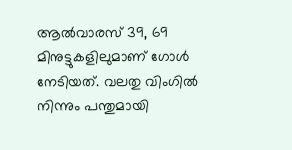ആല്‍വാരസ് 39, 69 മിനുട്ടുകളിലുമാണ് ഗോള്‍ നേടിയത്. വലതു വിംഗില്‍ നിന്നും പന്തുമായി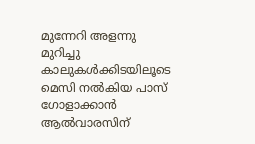മുന്നേറി അളന്നു മുറിച്ചു കാലുകള്‍ക്കിടയിലൂടെ മെസി നല്‍കിയ പാസ് ഗോളാക്കാന്‍ ആല്‍വാരസിന്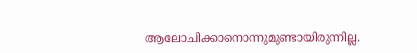ആലോചിക്കാനൊന്നുമുണ്ടായിരുന്നില്ല.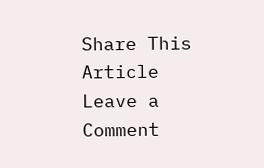Share This Article
Leave a Comment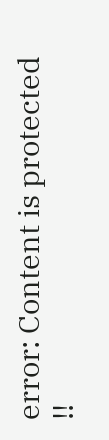error: Content is protected !!